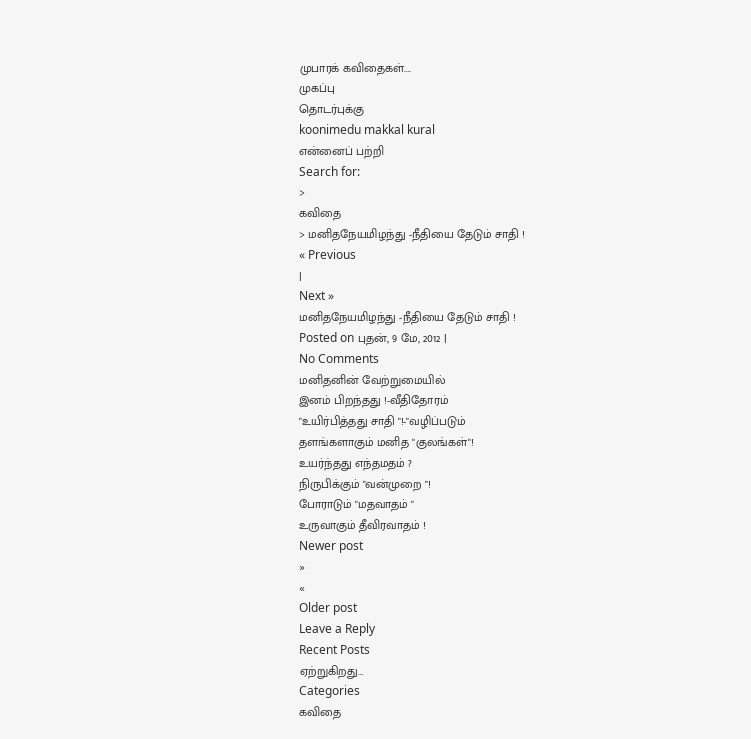முபாரக் கவிதைகள்....
முகப்பு
தொடர்புக்கு
koonimedu makkal kural
என்னைப் பற்றி
Search for:
>
கவிதை
> மனிதநேயமிழந்து -நீதியை தேடும் சாதி !
« Previous
|
Next »
மனிதநேயமிழந்து -நீதியை தேடும் சாதி !
Posted on புதன், 9 மே, 2012 |
No Comments
மனிதனின் வேற்றுமையில்
இனம் பிறந்தது !-வீதிதோரம்
"உயிர்பித்தது சாதி "!-"வழிப்படும்
தளங்களாகும் மனித "குலங்கள்"!
உயர்ந்தது எந்தமதம் ?
நிருபிக்கும் "வன்முறை "!
போராடும் "மதவாதம் "
உருவாகும் தீவிரவாதம் !
Newer post
»
«
Older post
Leave a Reply
Recent Posts
ஏற்றுகிறது…
Categories
கவிதை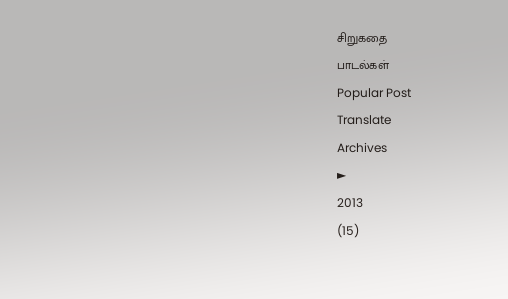சிறுகதை
பாடல்கள்
Popular Post
Translate
Archives
►
2013
(15)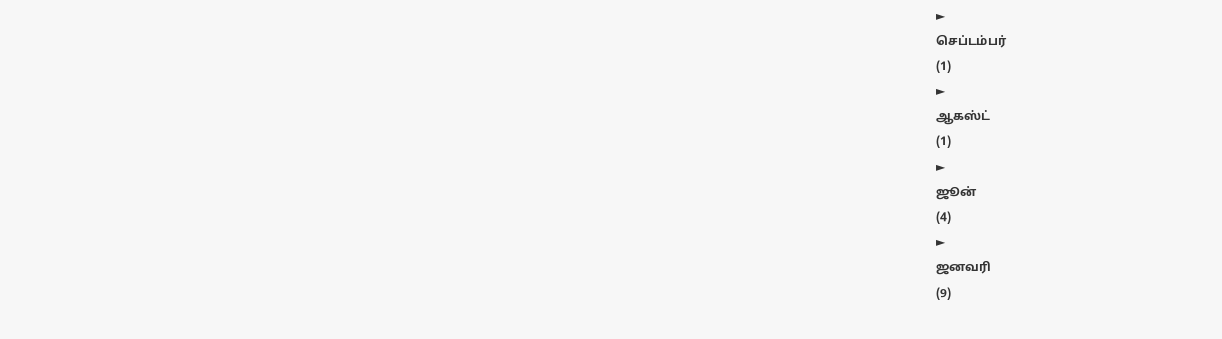►
செப்டம்பர்
(1)
►
ஆகஸ்ட்
(1)
►
ஜூன்
(4)
►
ஜனவரி
(9)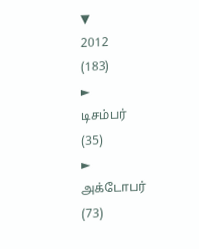▼
2012
(183)
►
டிசம்பர்
(35)
►
அக்டோபர்
(73)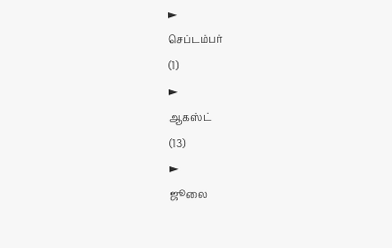►
செப்டம்பர்
(1)
►
ஆகஸ்ட்
(13)
►
ஜூலை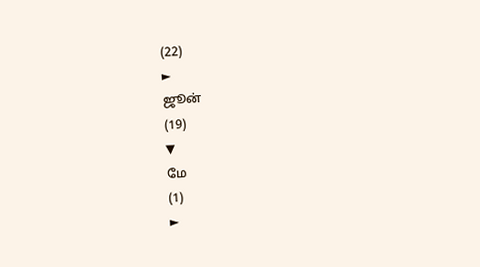(22)
►
ஜூன்
(19)
▼
மே
(1)
►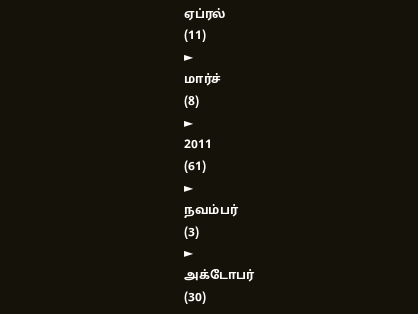ஏப்ரல்
(11)
►
மார்ச்
(8)
►
2011
(61)
►
நவம்பர்
(3)
►
அக்டோபர்
(30)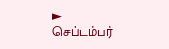►
செப்டம்பர்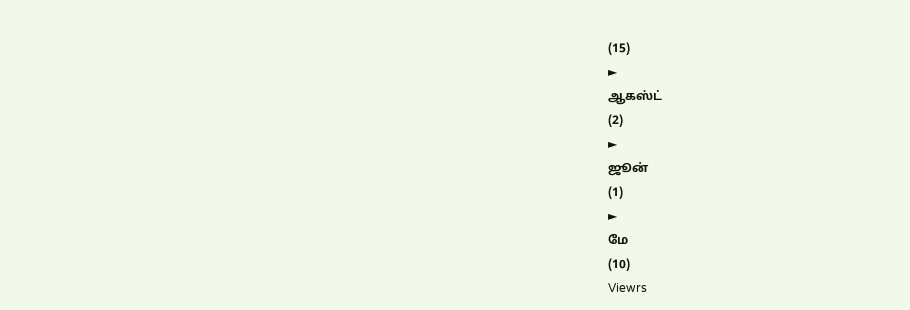(15)
►
ஆகஸ்ட்
(2)
►
ஜூன்
(1)
►
மே
(10)
Viewrs